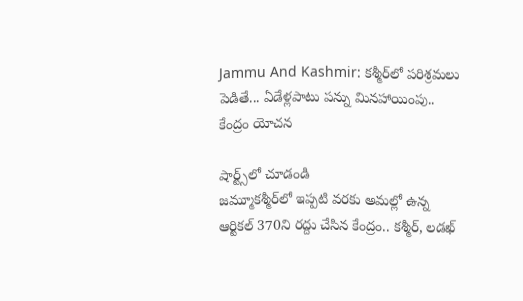Jammu And Kashmir: కశ్మీర్‌లో పరిశ్రమలు పెడితే... ఏడేళ్లపాటు పన్ను మినహాయింపు.. కేంద్రం యోచన

షార్ట్స్‌లో చూడండి
జమ్మూకశ్మీర్‌లో ఇప్పటి వరకు అమల్లో ఉన్న ఆర్టికల్ 370ని రద్దు చేసిన కేంద్రం.. కశ్మీర్, లడఖ్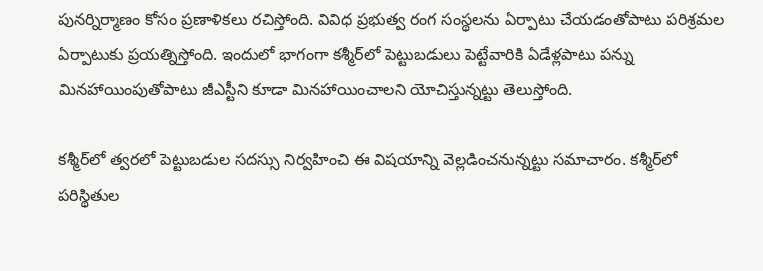పునర్నిర్మాణం కోసం ప్రణాళికలు రచిస్తోంది. వివిధ ప్రభుత్వ రంగ సంస్థలను ఏర్పాటు చేయడంతోపాటు పరిశ్రమల ఏర్పాటుకు ప్రయత్నిస్తోంది. ఇందులో భాగంగా కశ్మీర్‌లో పెట్టుబడులు పెట్టేవారికి ఏడేళ్లపాటు పన్ను మినహాయింపుతోపాటు జీఎస్టీని కూడా మినహాయించాలని యోచిస్తున్నట్టు తెలుస్తోంది.

కశ్మీర్‌లో త్వరలో పెట్టుబడుల సదస్సు నిర్వహించి ఈ విషయాన్ని వెల్లడించనున్నట్టు సమాచారం. కశ్మీర్‌లో పరిస్థితుల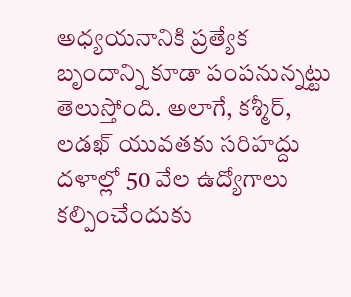అధ్యయనానికి ప్రత్యేక బృందాన్ని కూడా పంపనున్నట్టు తెలుస్తోంది. అలాగే, కశ్మీర్, లడఖ్ యువతకు సరిహద్దు దళాల్లో 50 వేల ఉద్యోగాలు కల్పించేందుకు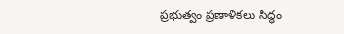ప్రభుత్వం ప్రణాళికలు సిద్ధం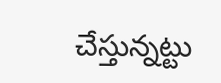చేస్తున్నట్టు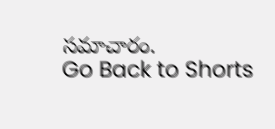సమాచారం.
Go Back to Shorts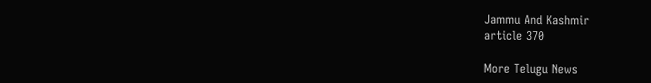Jammu And Kashmir
article 370

More Telugu News